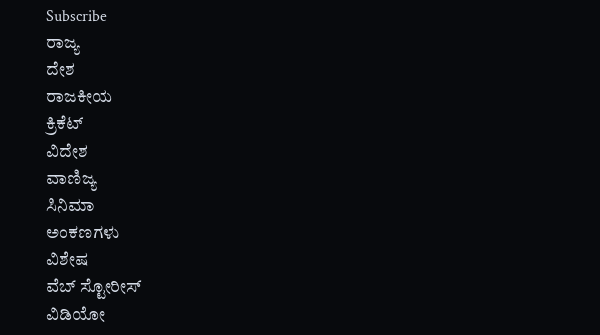Subscribe
ರಾಜ್ಯ
ದೇಶ
ರಾಜಕೀಯ
ಕ್ರಿಕೆಟ್
ವಿದೇಶ
ವಾಣಿಜ್ಯ
ಸಿನಿಮಾ
ಅಂಕಣಗಳು
ವಿಶೇಷ
ವೆಬ್ ಸ್ಟೋರೀಸ್
ವಿಡಿಯೋ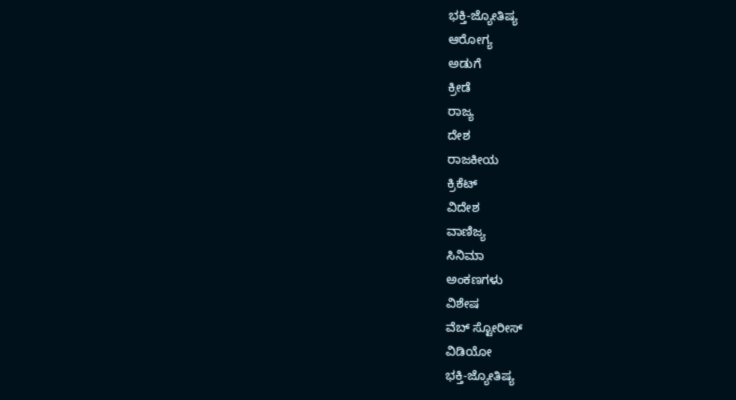ಭಕ್ತಿ-ಜ್ಯೋತಿಷ್ಯ
ಆರೋಗ್ಯ
ಅಡುಗೆ
ಕ್ರೀಡೆ
ರಾಜ್ಯ
ದೇಶ
ರಾಜಕೀಯ
ಕ್ರಿಕೆಟ್
ವಿದೇಶ
ವಾಣಿಜ್ಯ
ಸಿನಿಮಾ
ಅಂಕಣಗಳು
ವಿಶೇಷ
ವೆಬ್ ಸ್ಟೋರೀಸ್
ವಿಡಿಯೋ
ಭಕ್ತಿ-ಜ್ಯೋತಿಷ್ಯ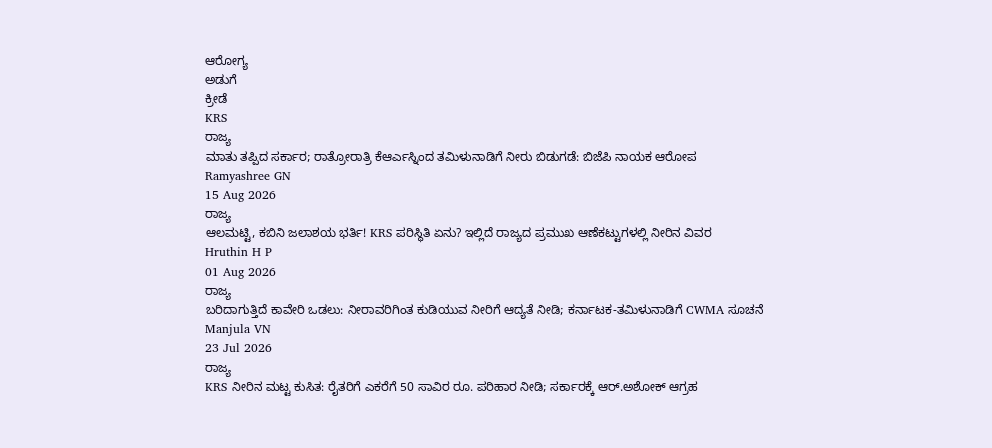ಆರೋಗ್ಯ
ಅಡುಗೆ
ಕ್ರೀಡೆ
KRS
ರಾಜ್ಯ
ಮಾತು ತಪ್ಪಿದ ಸರ್ಕಾರ; ರಾತ್ರೋರಾತ್ರಿ ಕೆಆರ್ಎಸ್ನಿಂದ ತಮಿಳುನಾಡಿಗೆ ನೀರು ಬಿಡುಗಡೆ: ಬಿಜೆಪಿ ನಾಯಕ ಆರೋಪ
Ramyashree GN
15 Aug 2026
ರಾಜ್ಯ
ಆಲಮಟ್ಟಿ, ಕಬಿನಿ ಜಲಾಶಯ ಭರ್ತಿ! KRS ಪರಿಸ್ಥಿತಿ ಏನು? ಇಲ್ಲಿದೆ ರಾಜ್ಯದ ಪ್ರಮುಖ ಆಣೆಕಟ್ಟುಗಳಲ್ಲಿ ನೀರಿನ ವಿವರ
Hruthin H P
01 Aug 2026
ರಾಜ್ಯ
ಬರಿದಾಗುತ್ತಿದೆ ಕಾವೇರಿ ಒಡಲು: ನೀರಾವರಿಗಿಂತ ಕುಡಿಯುವ ನೀರಿಗೆ ಆದ್ಯತೆ ನೀಡಿ; ಕರ್ನಾಟಕ-ತಮಿಳುನಾಡಿಗೆ CWMA ಸೂಚನೆ
Manjula VN
23 Jul 2026
ರಾಜ್ಯ
KRS ನೀರಿನ ಮಟ್ಟ ಕುಸಿತ: ರೈತರಿಗೆ ಎಕರೆಗೆ 50 ಸಾವಿರ ರೂ. ಪರಿಹಾರ ನೀಡಿ; ಸರ್ಕಾರಕ್ಕೆ ಆರ್.ಅಶೋಕ್ ಆಗ್ರಹ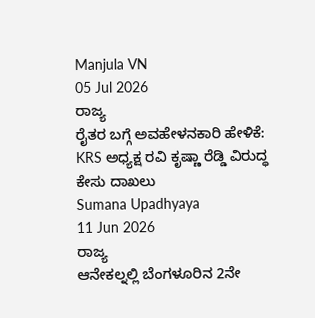Manjula VN
05 Jul 2026
ರಾಜ್ಯ
ರೈತರ ಬಗ್ಗೆ ಅವಹೇಳನಕಾರಿ ಹೇಳಿಕೆ: KRS ಅಧ್ಯಕ್ಷ ರವಿ ಕೃಷ್ಣಾ ರೆಡ್ಡಿ ವಿರುದ್ಧ ಕೇಸು ದಾಖಲು
Sumana Upadhyaya
11 Jun 2026
ರಾಜ್ಯ
ಆನೇಕಲ್ನಲ್ಲಿ ಬೆಂಗಳೂರಿನ 2ನೇ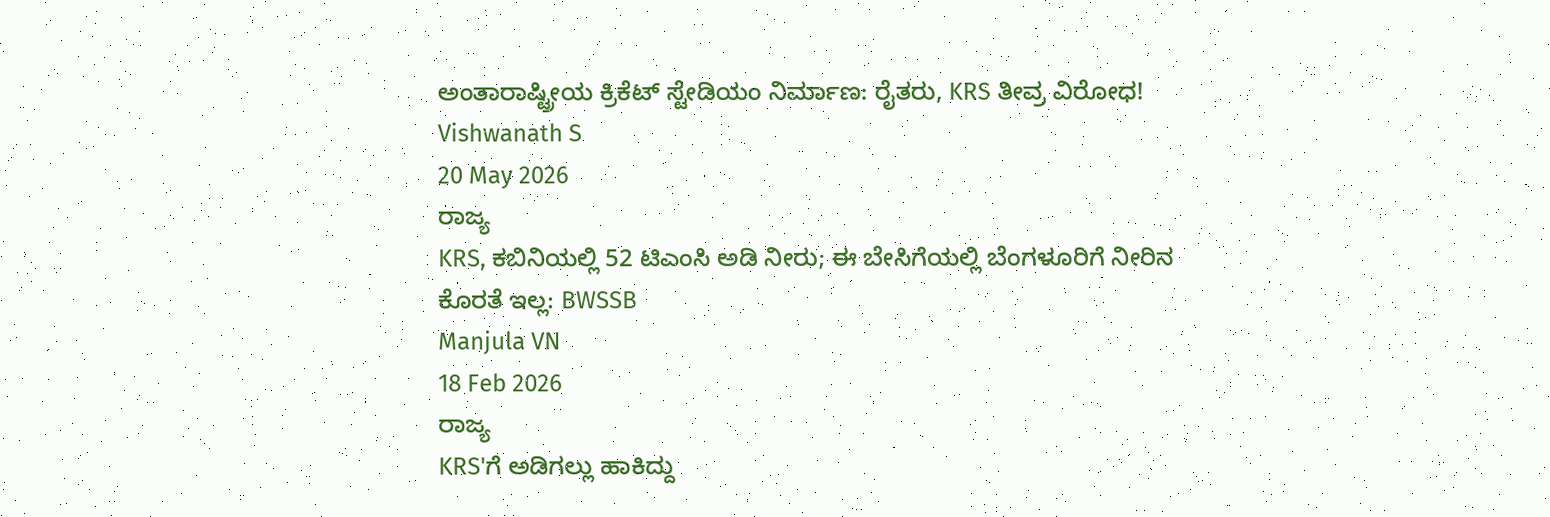ಅಂತಾರಾಷ್ಟ್ರೀಯ ಕ್ರಿಕೆಟ್ ಸ್ಟೇಡಿಯಂ ನಿರ್ಮಾಣ: ರೈತರು, KRS ತೀವ್ರ ವಿರೋಧ!
Vishwanath S
20 May 2026
ರಾಜ್ಯ
KRS, ಕಬಿನಿಯಲ್ಲಿ 52 ಟಿಎಂಸಿ ಅಡಿ ನೀರು; ಈ ಬೇಸಿಗೆಯಲ್ಲಿ ಬೆಂಗಳೂರಿಗೆ ನೀರಿನ ಕೊರತೆ ಇಲ್ಲ: BWSSB
Manjula VN
18 Feb 2026
ರಾಜ್ಯ
KRS'ಗೆ ಅಡಿಗಲ್ಲು ಹಾಕಿದ್ದು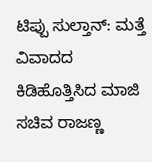ಟಿಪ್ಪು ಸುಲ್ತಾನ್: ಮತ್ತೆ ವಿವಾದದ ಕಿಡಿಹೊತ್ತಿಸಿದ ಮಾಜಿ ಸಚಿವ ರಾಜಣ್ಣ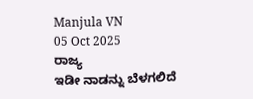Manjula VN
05 Oct 2025
ರಾಜ್ಯ
ಇಡೀ ನಾಡನ್ನು ಬೆಳಗಲಿದೆ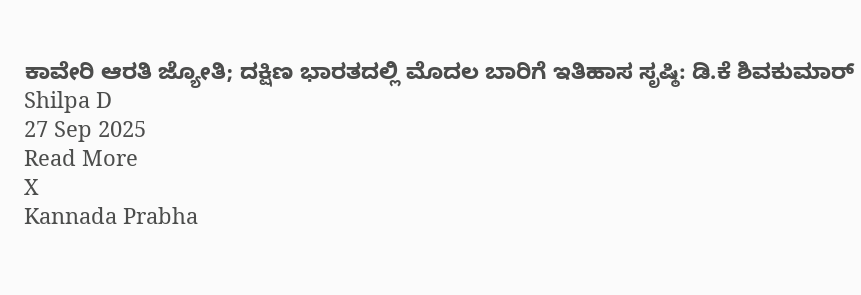ಕಾವೇರಿ ಆರತಿ ಜ್ಯೋತಿ; ದಕ್ಷಿಣ ಭಾರತದಲ್ಲಿ ಮೊದಲ ಬಾರಿಗೆ ಇತಿಹಾಸ ಸೃಷ್ಠಿ: ಡಿ.ಕೆ ಶಿವಕುಮಾರ್
Shilpa D
27 Sep 2025
Read More
X
Kannada Prabha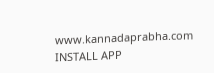www.kannadaprabha.com
INSTALL APP